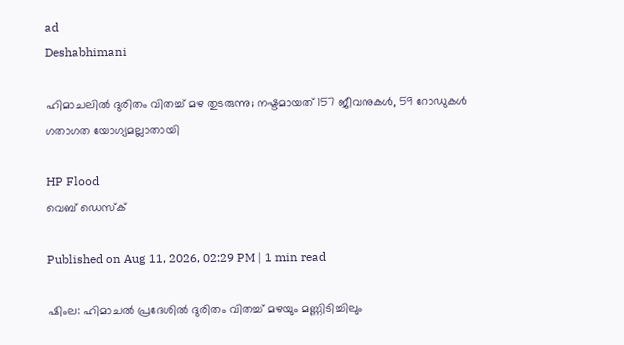ad
Deshabhimani

ഹിമാചലിൽ ദുരിതം വിതച്ച് മഴ തുടരുന്നു; നഷ്ടമായത് 157 ജീവനുകൾ, 59 റോഡുകൾ ഗതാഗത യോഗ്യമല്ലാതായി

HP Flood
വെബ് ഡെസ്ക്

Published on Aug 11, 2026, 02:29 PM | 1 min read

ഷിംല: ഹിമാചൽ പ്രദേശിൽ ദുരിതം വിതച്ച് മഴയും മണ്ണിടിച്ചിലും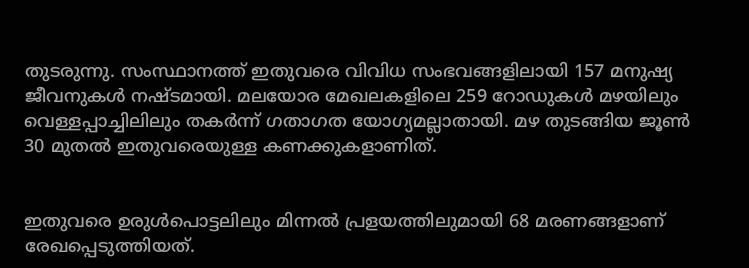തുടരുന്നു. സംസ്ഥാനത്ത് ഇതുവരെ വിവിധ സംഭവങ്ങളിലായി 157 മനുഷ്യ ജീവനുകൾ നഷ്ടമായി. മലയോര മേഖലകളിലെ 259 റോഡുകൾ മഴയിലും വെള്ളപ്പാച്ചിലിലും തകര്‍ന്ന് ഗതാഗത യോഗ്യമല്ലാതായി. മഴ തുടങ്ങിയ ജൂൺ 30 മുതൽ ഇതുവരെയുള്ള കണക്കുകളാണിത്.


ഇതുവരെ ഉരുൾപൊട്ടലിലും മിന്നൽ പ്രളയത്തിലുമായി 68 മരണങ്ങളാണ് രേഖപ്പെടുത്തിയത്.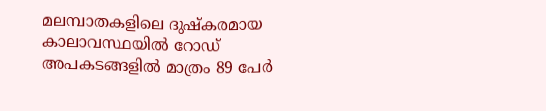മലമ്പാതകളിലെ ദുഷ്കരമായ കാലാവസ്ഥയിൽ റോഡ് അപകടങ്ങളിൽ മാത്രം 89 പേര്‍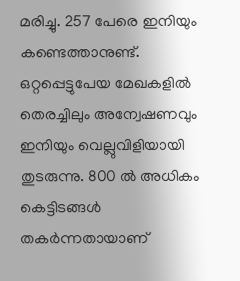മരിച്ചു. 257 പേരെ ഇനിയും കണ്ടെത്താനുണ്ട്. ഒറ്റപ്പെട്ടുപേയ മേഖകളിൽ തെരച്ചിലും അന്വേഷണവും ഇനിയും വെല്ലുവിളിയായി തുടരുന്നു. 800 ൽ അധികം കെട്ടിടങ്ങൾ തകര്‍ന്നതായാണ്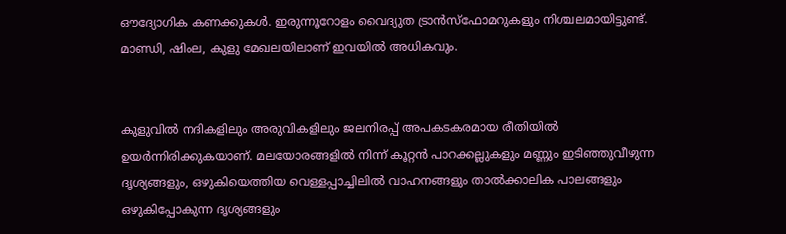ഔദ്യോഗിക കണക്കുകൾ. ഇരുന്നൂറോളം വൈദ്യുത ട്രാൻസ്ഫോമറുകളും നിശ്ചലമായിട്ടുണ്ട്. മാണ്ഡി, ഷിംല, കുളു മേഖലയിലാണ് ഇവയിൽ അധികവും.


കുളുവിൽ നദികളിലും അരുവികളിലും ജലനിരപ്പ് അപകടകരമായ രീതിയിൽ ഉയർന്നിരിക്കുകയാണ്. മലയോരങ്ങളിൽ നിന്ന് കൂറ്റൻ പാറക്കല്ലുകളും മണ്ണും ഇടിഞ്ഞുവീഴുന്ന ദൃശ്യങ്ങളും, ഒഴുകിയെത്തിയ വെള്ളപ്പാച്ചിലിൽ വാഹനങ്ങളും താൽക്കാലിക പാലങ്ങളും ഒഴുകിപ്പോകുന്ന ദൃശ്യങ്ങളും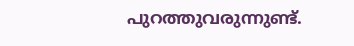പുറത്തുവരുന്നുണ്ട്.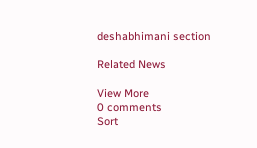deshabhimani section

Related News

View More
0 comments
Sort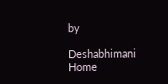by

Deshabhimani
Home